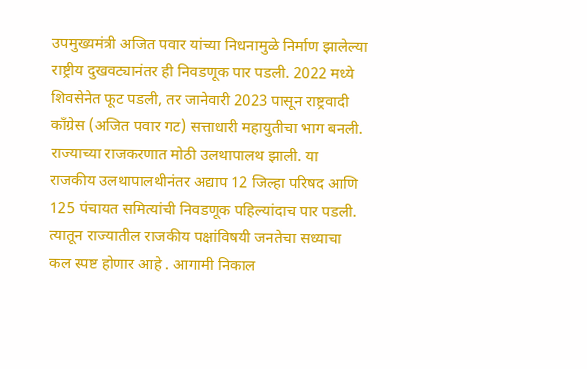उपमुख्यमंत्री अजित पवार यांच्या निधनामुळे निर्माण झालेल्या राष्ट्रीय दुखवट्यानंतर ही निवडणूक पार पडली. 2022 मध्ये शिवसेनेत फूट पडली, तर जानेवारी 2023 पासून राष्ट्रवादी काँग्रेस (अजित पवार गट) सत्ताधारी महायुतीचा भाग बनली. राज्याच्या राजकरणात मोठी उलथापालथ झाली. या राजकीय उलथापालथीनंतर अद्याप 12 जिल्हा परिषद आणि 125 पंचायत समित्यांची निवडणूक पहिल्यांदाच पार पडली. त्यातून राज्यातील राजकीय पक्षांविषयी जनतेचा सध्याचा कल स्पष्ट होणार आहे . आगामी निकाल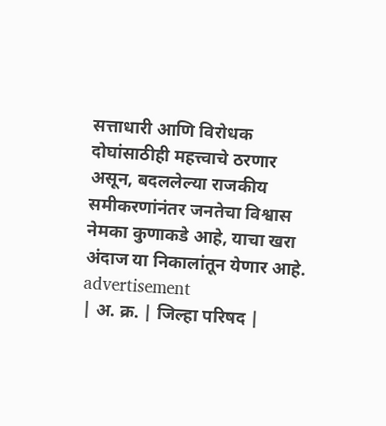सत्ताधारी आणि विरोधक दोघांसाठीही महत्त्वाचे ठरणार असून, बदललेल्या राजकीय समीकरणांनंतर जनतेचा विश्वास नेमका कुणाकडे आहे, याचा खरा अंदाज या निकालांतून येणार आहे.
advertisement
| अ. क्र. | जिल्हा परिषद |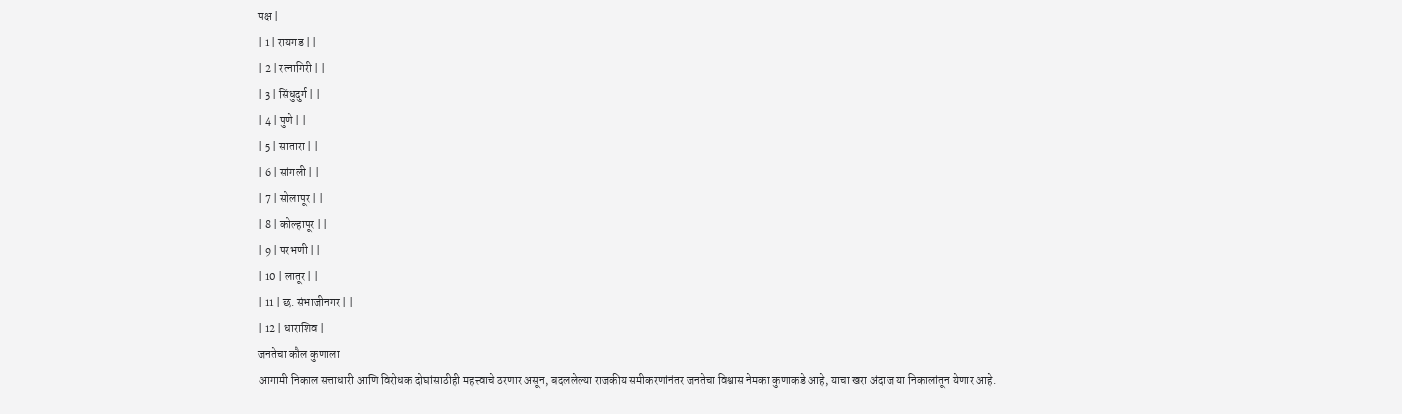पक्ष |
| 1 | रायगड | |
| 2 | रत्नागिरी | |
| 3 | सिंधुदुर्ग | |
| 4 | पुणे | |
| 5 | सातारा | |
| 6 | सांगली | |
| 7 | सोलापूर | |
| 8 | कोल्हापूर | |
| 9 | परभणी | |
| 10 | लातूर | |
| 11 | छ. संभाजीनगर | |
| 12 | धाराशिव |
जनतेचा कौल कुणाला
आगामी निकाल सत्ताधारी आणि विरोधक दोघांसाठीही महत्त्वाचे ठरणार असून, बदललेल्या राजकीय समीकरणांनंतर जनतेचा विश्वास नेमका कुणाकडे आहे, याचा खरा अंदाज या निकालांतून येणार आहे.